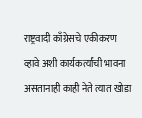राष्ट्रवादी काँग्रेसचे एकीकरण व्हावे अशी कार्यकर्त्यांची भावना असतानाही काही नेते त्यात खोडा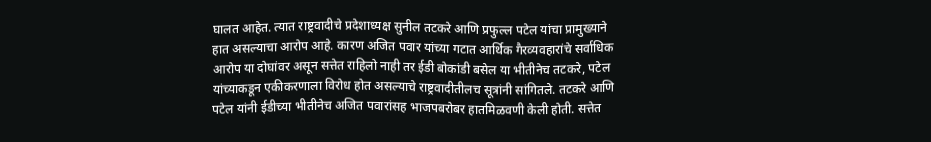घालत आहेत. त्यात राष्ट्रवादीचे प्रदेशाध्यक्ष सुनील तटकरे आणि प्रफुल्ल पटेल यांचा प्रामुख्याने हात असल्याचा आरोप आहे. कारण अजित पवार यांच्या गटात आर्थिक गैरव्यवहारांचे सर्वाधिक आरोप या दोघांवर असून सत्तेत राहिलो नाही तर ईडी बोकांडी बसेल या भीतीनेच तटकरे, पटेल यांच्याकडून एकीकरणाला विरोध होत असल्याचे राष्ट्रवादीतीलच सूत्रांनी सांगितले. तटकरे आणि पटेल यांनी ईडीच्या भीतीनेच अजित पवारांसह भाजपबरोबर हातमिळवणी केली होती. सत्तेत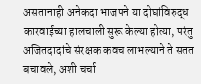असतानाही अनेकदा भाजपने या दोघांविरुद्ध कारवाईच्या हालचाली सुरू केल्या होत्या, परंतु अजितदादांचे संरक्षक कवच लाभल्याने ते सतत बचावले, अशी चर्चा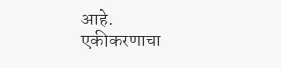आहे.
एकीकरणाचा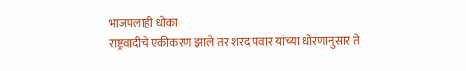भाजपलाही धोका
राष्ट्रवादीचे एकीकरण झाले तर शरद पवार यांच्या धोरणानुसार ते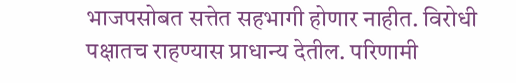भाजपसोबत सत्तेत सहभागी होणार नाहीत. विरोधी पक्षातच राहण्यास प्राधान्य देतील. परिणामी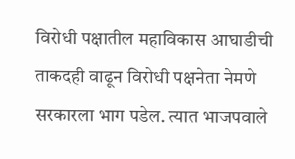विरोधी पक्षातील महाविकास आघाडीची ताकदही वाढून विरोधी पक्षनेता नेमणे सरकारला भाग पडेल. त्यात भाजपवाले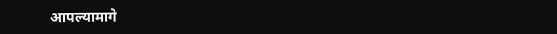आपल्यामागे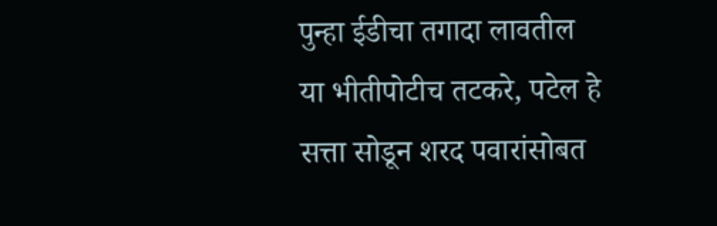पुन्हा ईडीचा तगादा लावतील या भीतीपोटीच तटकरे, पटेल हे सत्ता सोडून शरद पवारांसोबत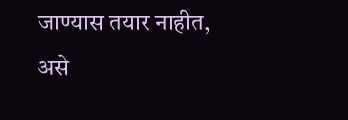जाण्यास तयार नाहीत, असे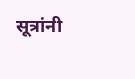सूत्रांनी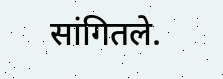सांगितले.